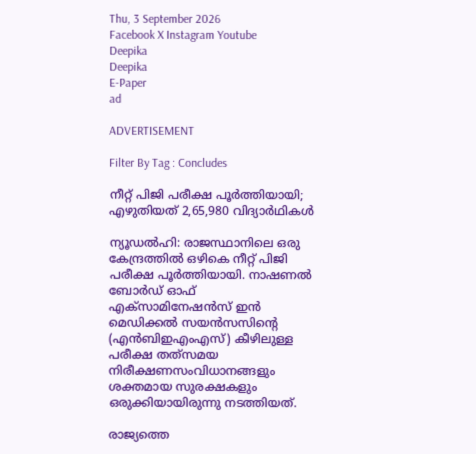Thu, 3 September 2026
Facebook X Instagram Youtube
Deepika
Deepika
E-Paper
ad

ADVERTISEMENT

Filter By Tag : Concludes

നീറ്റ് പിജി പരീക്ഷ പൂര്‍ത്തിയായി; എഴുതിയത് 2,65,980 വിദ്യാര്‍ഥികള്‍

ന്യൂഡല്‍ഹി: രാജസ്ഥാനിലെ ഒരു കേന്ദ്രത്തില്‍ ഒഴികെ നീറ്റ് പിജി പരീക്ഷ പൂര്‍ത്തിയായി. നാഷണല്‍ ബോര്‍ഡ് ഓഫ് എക്‌സാമിനേഷന്‍സ് ഇന്‍ മെഡിക്കല്‍ സയന്‍സസിന്‍റെ (എന്‍ബിഇഎംഎസ്) കീഴിലുള്ള പരീക്ഷ തത്‌സമയ നിരീക്ഷണസംവിധാനങ്ങളും ശക്തമായ സുരക്ഷകളും ഒരുക്കിയായിരുന്നു നടത്തിയത്.

രാജ്യത്തെ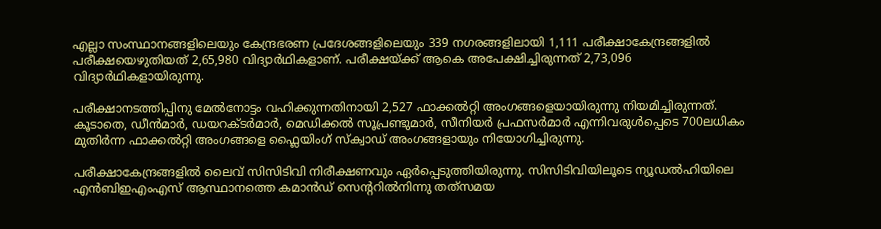എല്ലാ സംസ്ഥാനങ്ങളിലെയും കേന്ദ്രഭരണ പ്രദേശങ്ങളിലെയും 339 നഗരങ്ങളിലായി 1,111 പരീക്ഷാകേന്ദ്രങ്ങളില്‍ പരീക്ഷയെഴുതിയത് 2,65,980 വിദ്യാര്‍ഥികളാണ്. പരീക്ഷയ്ക്ക് ആകെ അപേക്ഷിച്ചിരുന്നത് 2,73,096 വിദ്യാര്‍ഥികളായിരുന്നു.

പരീക്ഷാനടത്തിപ്പിനു മേല്‍നോട്ടം വഹിക്കുന്നതിനായി 2,527 ഫാക്കല്‍റ്റി അംഗങ്ങളെയായിരുന്നു നിയമിച്ചിരുന്നത്. കൂടാതെ, ഡീന്‍മാര്‍, ഡയറക്‌ടര്‍മാര്‍, മെഡിക്കല്‍ സൂപ്രണ്ടുമാര്‍, സീനിയര്‍ പ്രഫസര്‍മാര്‍ എന്നിവരുള്‍പ്പെടെ 700ലധികം മുതിര്‍ന്ന ഫാക്കല്‍റ്റി അംഗങ്ങളെ ഫ്ലൈയിംഗ് സ്‌ക്വാഡ് അംഗങ്ങളായും നിയോഗിച്ചിരുന്നു.

പരീക്ഷാകേന്ദ്രങ്ങളില്‍ ലൈവ് സിസിടിവി നിരീക്ഷണവും ഏര്‍പ്പെടുത്തിയിരുന്നു. സിസിടിവിയിലൂടെ ന്യൂഡല്‍ഹിയിലെ എന്‍ബിഇഎംഎസ് ആസ്ഥാനത്തെ കമാന്‍ഡ് സെന്‍ററില്‍നിന്നു തത്‌സമയ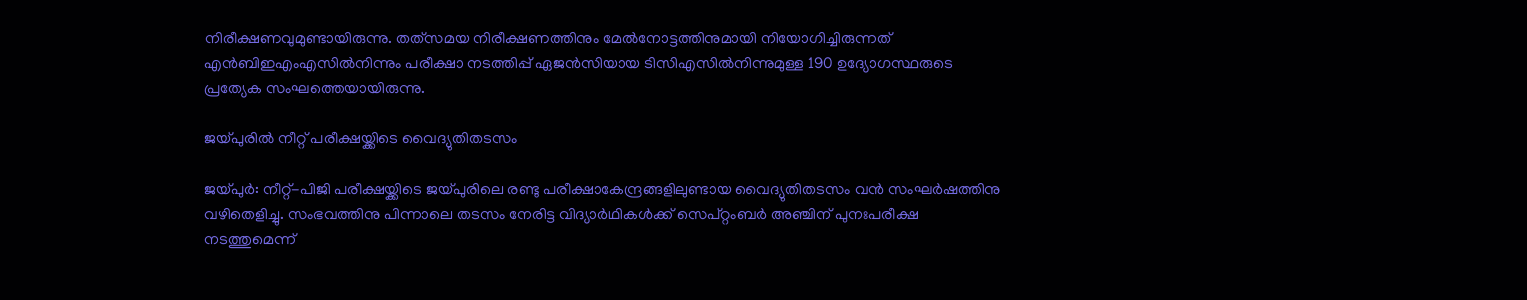നിരീക്ഷണവുമുണ്ടായിരുന്നു. തത്‌സമയ നിരീക്ഷണത്തിനും മേല്‍നോട്ടത്തിനുമായി നിയോഗിച്ചിരുന്നത് എന്‍ബിഇഎംഎസില്‍നിന്നും പരീക്ഷാ നടത്തിപ്പ് ഏജന്‍സിയായ ടിസിഎസില്‍നിന്നുമുള്ള 190 ഉദ്യോഗസ്ഥരുടെ പ്രത്യേക സംഘത്തെയായിരുന്നു.

ജയ്പുരിൽ നീറ്റ് പരീക്ഷയ്ക്കിടെ വൈദ്യുതിതടസം

ജയ്പുർ: നീറ്റ്-പിജി പരീക്ഷയ്ക്കിടെ ജയ്പുരിലെ രണ്ടു പരീക്ഷാകേന്ദ്രങ്ങളിലുണ്ടായ വൈദ്യുതിതടസം വൻ സംഘർഷത്തിനു വഴിതെളിച്ചു. സംഭവത്തിനു പിന്നാലെ തടസം നേരിട്ട വിദ്യാർഥികൾക്ക് സെപ്റ്റംബർ അഞ്ചിന് പുനഃപരീക്ഷ നടത്തുമെന്ന്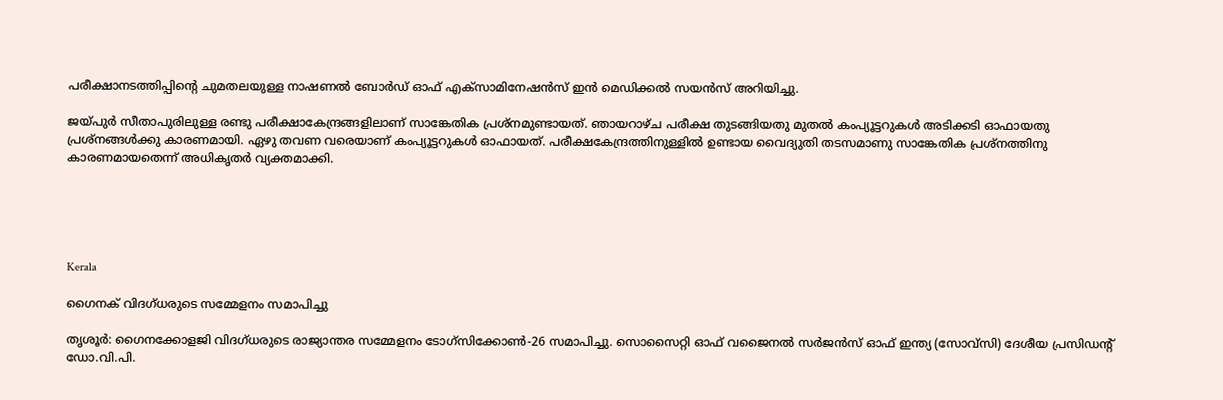പരീക്ഷാനടത്തിപ്പിന്‍റെ ചുമതലയുള്ള നാഷണൽ ബോർഡ് ഓഫ് എക്‌സാമിനേഷൻസ് ഇൻ മെഡിക്കൽ സയൻസ് അറിയിച്ചു.

ജയ്പുർ സീതാപുരിലുള്ള രണ്ടു പരീക്ഷാകേന്ദ്രങ്ങളിലാണ് സാങ്കേതിക പ്രശ്‌നമുണ്ടായത്. ഞായറാഴ്ച പരീക്ഷ തുടങ്ങിയതു മുതൽ കംപ്യൂട്ടറുകൾ അടിക്കടി ഓഫായതു പ്രശ്‌നങ്ങൾക്കു കാരണമായി. ഏഴു തവണ വരെയാണ് കംപ്യൂട്ടറുകൾ ഓഫായത്. പരീക്ഷകേന്ദ്രത്തിനുള്ളിൽ ഉണ്ടായ വൈദ്യുതി തടസമാണു സാങ്കേതിക പ്രശ്‌നത്തിനു കാരണമായതെന്ന് അധികൃതർ വ്യക്തമാക്കി.





Kerala

ഗൈനക് വിദഗ്ധരുടെ സമ്മേളനം സമാപിച്ചു

തൃശൂർ: ഗൈനക്കോളജി വിദഗ്ധരുടെ രാജ്യാന്തര സമ്മേളനം ടോഗ്സിക്കോണ്‍-26 സമാപിച്ചു. സൊസൈറ്റി ഓഫ് വജൈനൽ സർജൻസ് ഓഫ് ഇന്ത്യ (സോവ്സി) ദേശീയ പ്രസിഡന്‍റ് ഡോ.വി.പി.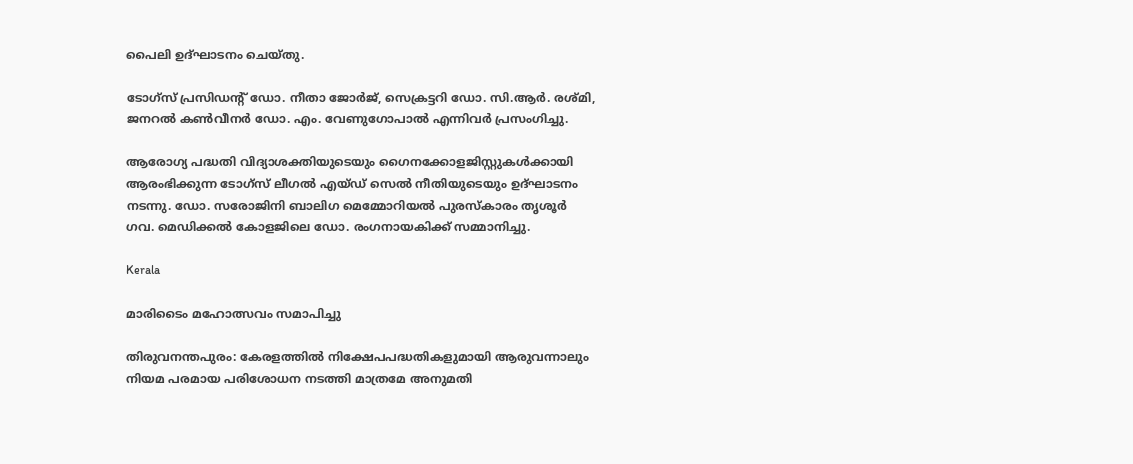പൈലി ഉദ്ഘാടനം ചെയ്തു.

ടോഗ്സ് പ്രസിഡന്‍റ് ഡോ. നീതാ ജോർജ്, സെക്രട്ടറി ഡോ. സി.ആർ. രശ്മി, ജനറൽ കണ്‍വീനർ ഡോ. എം. വേണുഗോപാൽ എന്നിവർ പ്രസംഗിച്ചു.

ആരോഗ്യ പദ്ധതി വിദ്യാശക്തിയുടെയും ഗൈനക്കോളജിസ്റ്റുകൾക്കായി ആരംഭിക്കുന്ന ടോഗ്സ് ലീഗൽ എയ്ഡ് സെൽ നീതിയുടെയും ഉദ്ഘാടനം നടന്നു. ഡോ. സരോജിനി ബാലിഗ മെമ്മോറിയൽ പുരസ്കാരം തൃശൂർ ഗവ. മെഡിക്കൽ കോളജിലെ ഡോ. രംഗനായകിക്ക് സമ്മാനിച്ചു.

Kerala

മാരിടൈം മഹോത്സവം സമാപിച്ചു

തിരുവനന്തപുരം: കേരളത്തിൽ നിക്ഷേപപദ്ധതികളുമായി ആരുവന്നാലും നിയമ പരമായ പരിശോധന നടത്തി മാത്രമേ അനുമതി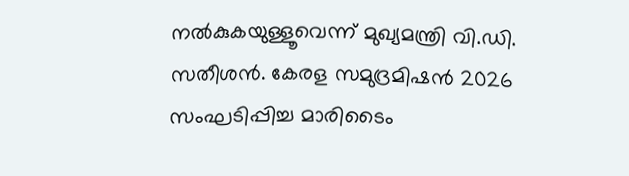നൽകുകയുള്ളൂവെന്ന് മുഖ്യമന്ത്രി വി.ഡി. സതീശൻ. കേരള സമുദ്രമിഷൻ 2026 സംഘടിപ്പിച്ച മാരിടൈം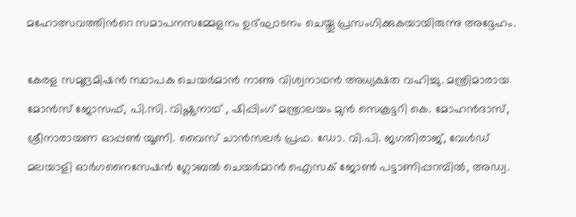മഹോത്സവത്തിന്‍റെ സമാപനസമ്മേളനം ഉദ്ഘാടനം ചെയ്തു പ്രസംഗിക്കുകയായിരുന്നു അദ്ദേഹം.

കേരള സമുദ്രമിഷൻ സ്ഥാപക ചെയർമാൻ നാണു വിശ്വനാഥൻ അധ്യക്ഷത വഹിച്ചു. മന്ത്രിമാരായ മോൻസ് ജോസഫ്, പി.സി. വിഷ്ണുനാഥ് , ഷിപ്പിംഗ് മന്ത്രാലയം മുൻ സെക്രട്ടറി കെ. മോഹൻദാസ്, ശ്രീനാരായണ ഓപ്പണ്‍ യൂണി. വൈസ് ചാൻസലർ പ്രഫ. ഡോ. വി.പി. ജഗതിരാജ്, വേൾഡ് മലയാളി ഓർഗനൈസേഷൻ ഗ്ലോബൽ ചെയർമാൻ ഐസക് ജോണ്‍ പട്ടാണിപ്പറമ്പിൽ, അഡ്വ.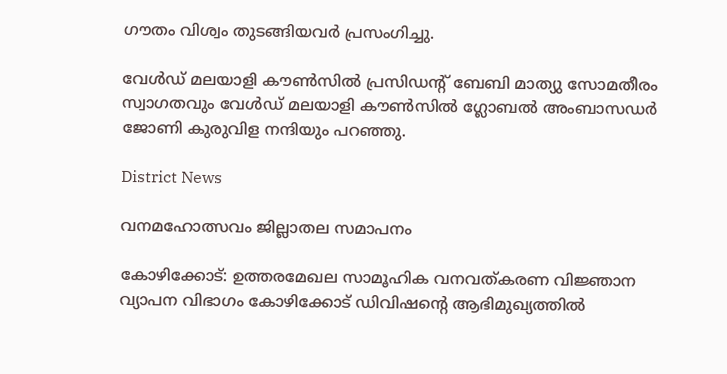ഗൗതം വിശ്വം തുടങ്ങിയവർ പ്രസംഗിച്ചു.

വേൾഡ് മലയാളി കൗണ്‍സിൽ പ്രസിഡന്‍റ് ബേബി മാത്യു സോമതീരം സ്വാഗതവും വേൾഡ് മലയാളി കൗണ്‍സിൽ ഗ്ലോബൽ അംബാസഡർ ജോണി കുരുവിള നന്ദിയും പറഞ്ഞു.

District News

വനമഹോത്സവം ജില്ലാതല സമാപനം

കോഴിക്കോട്: ഉത്തരമേഖല സാമൂഹിക വനവത്കരണ വിജ്ഞാന വ്യാപന വിഭാഗം കോഴിക്കോട് ഡിവിഷന്‍റെ ആഭിമുഖ്യത്തില്‍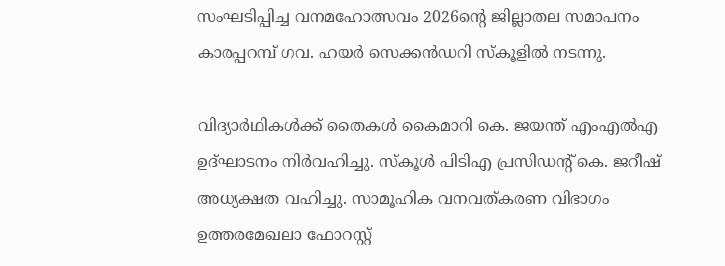സംഘടിപ്പിച്ച വനമഹോത്സവം 2026ന്‍റെ ജില്ലാതല സമാപനം കാരപ്പറമ്പ് ഗവ. ഹയര്‍ സെക്കന്‍ഡറി സ്‌കൂളില്‍ നടന്നു.

വിദ്യാര്‍ഥികള്‍ക്ക് തൈകള്‍ കൈമാറി കെ. ജയന്ത് എംഎല്‍എ ഉദ്ഘാടനം നിര്‍വഹിച്ചു. സ്‌കൂള്‍ പിടിഎ പ്രസിഡന്‍റ് കെ. ജറീഷ് അധ്യക്ഷത വഹിച്ചു. സാമൂഹിക വനവത്കരണ വിഭാഗം ഉത്തരമേഖലാ ഫോറസ്റ്റ്‌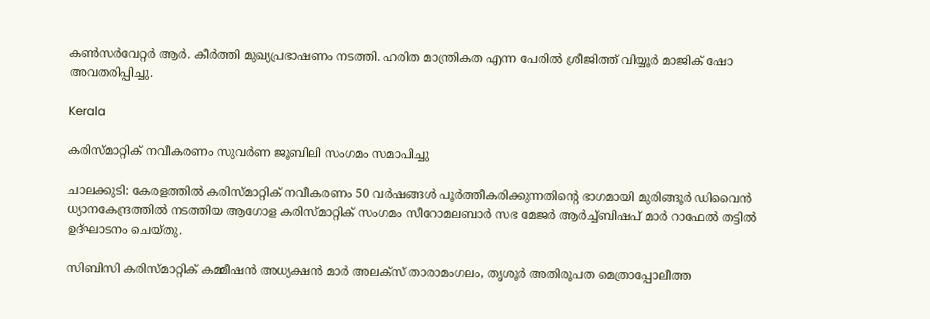കണ്‍സര്‍വേറ്റര്‍ ആര്‍. കീര്‍ത്തി മുഖ്യപ്രഭാഷണം നടത്തി. ഹരിത മാന്ത്രികത എന്ന പേരില്‍ ശ്രീജിത്ത് വിയ്യൂര്‍ മാജിക് ഷോ അവതരിപ്പിച്ചു.

Kerala

കരിസ്മാറ്റിക് നവീകരണം സുവർണ ജൂബിലി സംഗമം സമാപിച്ചു

ചാലക്കുടി: കേരളത്തിൽ കരിസ്മാറ്റിക് നവീകരണം 50 വർഷങ്ങൾ പൂർത്തീകരിക്കുന്നതിന്‍റെ ഭാഗമായി മുരിങ്ങൂർ ഡിവൈൻ ധ്യാനകേന്ദ്രത്തിൽ നടത്തിയ ആഗോള കരിസ്മാറ്റിക് സംഗമം സീറോമലബാർ സഭ മേജർ ആർച്ച്ബിഷപ് മാർ റാഫേൽ തട്ടിൽ ഉദ്ഘാടനം ചെയ്തു.

സിബിസി കരിസ്മാറ്റിക് കമ്മീഷൻ അധ്യക്ഷൻ മാർ അലക്സ് താരാമംഗലം, തൃശൂർ അതിരൂപത മെത്രാപ്പോലീത്ത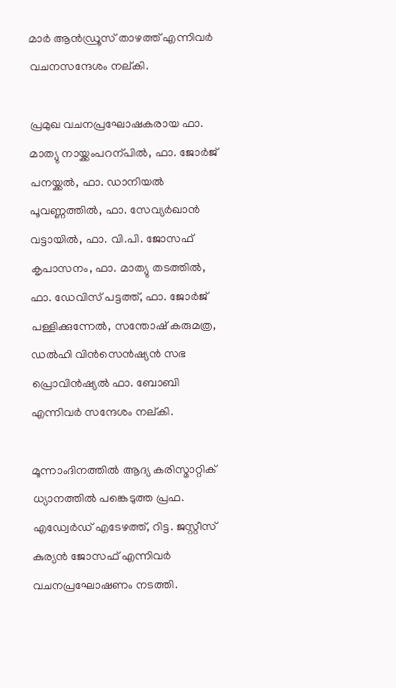മാർ ആൻഡ്രൂസ് താഴത്ത് എന്നിവർ വചനസന്ദേശം നല്കി.

പ്രമുഖ വചനപ്രഘോഷകരായ ഫാ. മാത്യു നായ്ക്കംപറന്പിൽ, ഫാ. ജോർജ് പനയ്ക്കൽ, ഫാ. ഡാനിയൽ പൂവണ്ണത്തിൽ, ഫാ. സേവ്യർഖാൻ വട്ടായിൽ, ഫാ. വി.പി. ജോസഫ് കൃപാസനം, ഫാ. മാത്യു തടത്തിൽ, ഫാ. ഡേവിസ് പട്ടത്ത്, ഫാ. ജോർജ് പള്ളിക്കുന്നേൽ, സന്തോഷ് കരുമത്ര, ഡൽഹി വിൻസെൻഷ്യൻ സഭ പ്രൊവിൻഷ്യൽ ഫാ. ബോബി എന്നിവർ സന്ദേശം നല്കി.

മൂന്നാംദിനത്തിൽ ആദ്യ കരിസ്മാറ്റിക് ധ്യാനത്തിൽ പങ്കെടുത്ത പ്രഫ. എഡ്വേർഡ് എടേഴത്ത്, റിട്ട. ജസ്റ്റീസ് കുര്യൻ ജോസഫ് എന്നിവർ വചനപ്രഘോഷണം നടത്തി.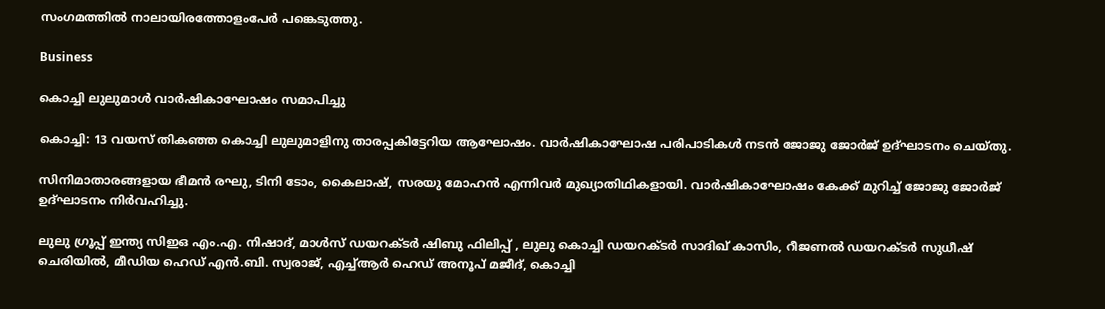സംഗമത്തിൽ നാലായിരത്തോളംപേർ പങ്കെടുത്തു.

Business

കൊച്ചി ലുലുമാള്‍ വാര്‍ഷികാഘോഷം സമാപിച്ചു

കൊച്ചി: 13 വയസ് തികഞ്ഞ കൊച്ചി ലുലുമാളിനു താരപ്പകിട്ടേറിയ ആഘോഷം. വാര്‍ഷികാഘോഷ പരിപാടികള്‍ നടന്‍ ജോജു ജോര്‍ജ് ഉദ്ഘാടനം ചെയ്തു.

സിനിമാതാരങ്ങളായ ഭീമന്‍ രഘു, ടിനി ടോം, കൈലാഷ്, സരയു മോഹന്‍ എന്നിവര്‍ മുഖ്യാതിഥികളായി. വാര്‍ഷികാഘോഷം കേക്ക് മുറിച്ച് ജോജു ജോര്‍ജ് ഉദ്ഘാടനം നിര്‍വഹിച്ചു.

ലുലു ഗ്രൂപ്പ് ഇന്ത്യ സിഇഒ എം.എ. നിഷാദ്, മാള്‍സ് ഡയറക്ടര്‍ ഷിബു ഫിലിപ്പ് , ലുലു കൊച്ചി ഡയറക്ടര്‍ സാദിഖ് കാസിം, റീജണല്‍ ഡയറക്ടര്‍ സുധീഷ് ചെരിയില്‍, മീഡിയ ഹെഡ് എന്‍.ബി. സ്വരാജ്, എച്ച്ആര്‍ ഹെഡ് അനൂപ് മജീദ്, കൊച്ചി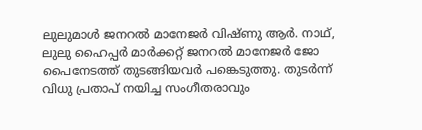ലുലുമാള്‍ ജനറല്‍ മാനേജര്‍ വിഷ്ണു ആര്‍. നാഥ്, ലുലു ഹൈപ്പര്‍ മാര്‍ക്കറ്റ് ജനറല്‍ മാനേജര്‍ ജോ പൈനേടത്ത് തുടങ്ങിയവര്‍ പങ്കെടുത്തു. തുടര്‍ന്ന് വിധു പ്രതാപ് നയിച്ച സംഗീതരാവും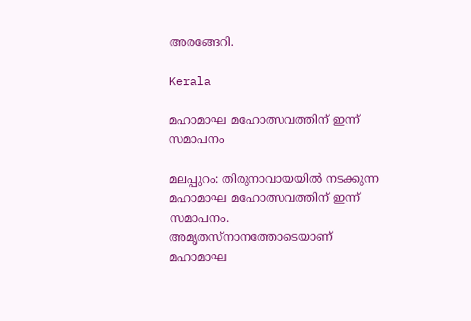അരങ്ങേറി.

Kerala

മഹാമാഘ മഹോത്സവത്തിന് ഇന്ന് സമാപനം

മലപ്പുറം: തിരുനാവായയിൽ നടക്കുന്ന മഹാമാഘ മഹോത്സവത്തിന് ഇന്ന് സമാപനം. അമൃതസ്നാനത്തോടെയാണ് മഹാമാഘ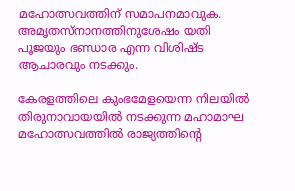മഹോത്സവത്തിന് സമാപനമാവുക. അമൃതസ്നാനത്തിനുശേഷം യതി പൂജയും ഭണ്ഡാര എന്ന വിശിഷ്ട ആചാരവും നടക്കും.

കേരളത്തിലെ കുംഭമേളയെന്ന നിലയിൽ തിരുനാവായയിൽ നടക്കുന്ന മഹാമാഘ മഹോത്സവത്തിൽ രാജ്യത്തിന്‍റെ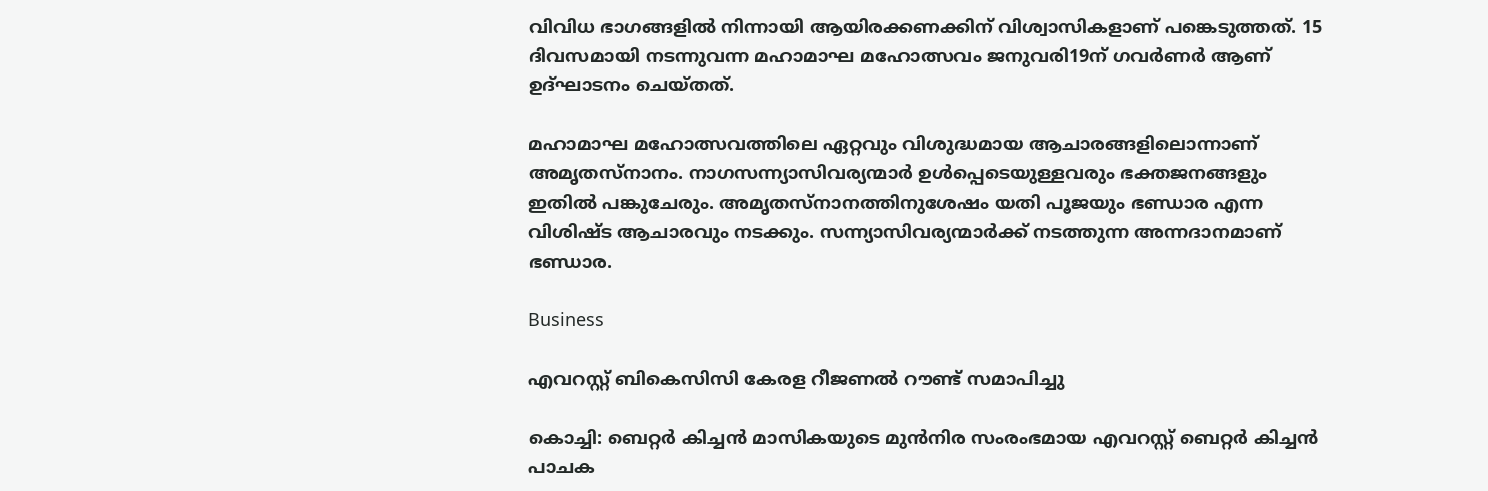വിവിധ ഭാഗങ്ങളിൽ നിന്നായി ആയിരക്കണക്കിന് വിശ്വാസികളാണ് പങ്കെടുത്തത്. 15 ദിവസമായി നടന്നുവന്ന മഹാമാഘ മഹോത്സവം ജനുവരി19ന് ഗവർണർ ആണ് ഉദ്ഘാടനം ചെയ്തത്.

മഹാമാഘ മഹോത്സവത്തിലെ ഏറ്റവും വിശുദ്ധമായ ആചാരങ്ങളിലൊന്നാണ് അമൃതസ്നാനം. നാഗസന്ന്യാസിവര്യന്മാർ ഉൾപ്പെടെയുള്ളവരും ഭക്തജനങ്ങളും ഇതിൽ പങ്കുചേരും. അമൃതസ്നാനത്തിനുശേഷം യതി പൂജയും ഭണ്ഡാര എന്ന വിശിഷ്ട ആചാരവും നടക്കും. സന്ന്യാസിവര്യന്മാർക്ക് നടത്തുന്ന അന്നദാനമാണ് ഭണ്ഡാര.

Business

എവറസ്റ്റ് ബികെസിസി കേരള റീജണൽ റൗണ്ട് സമാപിച്ചു

കൊച്ചി: ബെറ്റർ കിച്ചൻ മാസികയുടെ മുൻനിര സംരംഭമായ എവറസ്റ്റ് ബെറ്റർ കിച്ചൻ പാചക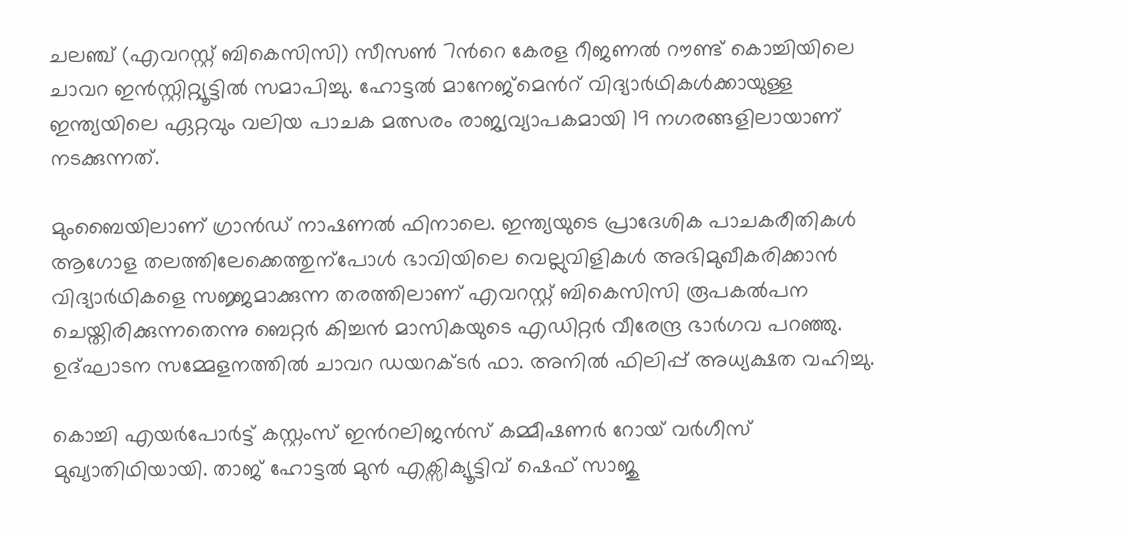ചലഞ്ച് (എവറസ്റ്റ് ബികെസിസി) സീസൺ 7ന്‍റെ കേരള റീജണൽ റൗണ്ട് കൊച്ചിയിലെ ചാവറ ഇൻസ്റ്റിറ്റ്യൂട്ടിൽ സമാപിച്ചു. ഹോട്ടൽ മാനേജ്‌മെന്‍റ് വിദ്യാർഥികൾക്കായുള്ള ഇന്ത്യയിലെ ഏറ്റവും വലിയ പാചക മത്സരം രാജ്യവ്യാപകമായി 19 നഗരങ്ങളിലായാണ് നടക്കുന്നത്.

മുംബൈയിലാണ് ഗ്രാൻഡ് നാഷണൽ ഫിനാലെ. ഇന്ത്യയുടെ പ്രാദേശിക പാചകരീതികൾ ആഗോള തലത്തിലേക്കെത്തുന്പോൾ ഭാവിയിലെ വെല്ലുവിളികൾ അഭിമുഖീകരിക്കാൻ വിദ്യാർഥികളെ സജ്ജമാക്കുന്ന തരത്തിലാണ് എവറസ്റ്റ് ബികെസിസി രൂപകൽപന ചെയ്തിരിക്കുന്നതെന്നു ബെറ്റർ കിച്ചൻ മാസികയുടെ എഡിറ്റർ വീരേന്ദ്ര ഭാർഗവ പറഞ്ഞു. ഉദ്ഘാടന സമ്മേളനത്തിൽ ചാവറ ഡയറക്ടർ ഫാ. അനിൽ ഫിലിപ്പ് അധ്യക്ഷത വഹിച്ചു.

കൊച്ചി എയർപോർട്ട് കസ്റ്റംസ് ഇന്‍റലിജൻസ് കമ്മീഷണർ റോയ് വർഗീസ് മുഖ്യാതിഥിയായി. താജ് ഹോട്ടൽ മുൻ എക്സിക്യൂട്ടിവ് ഷെഫ് സാജു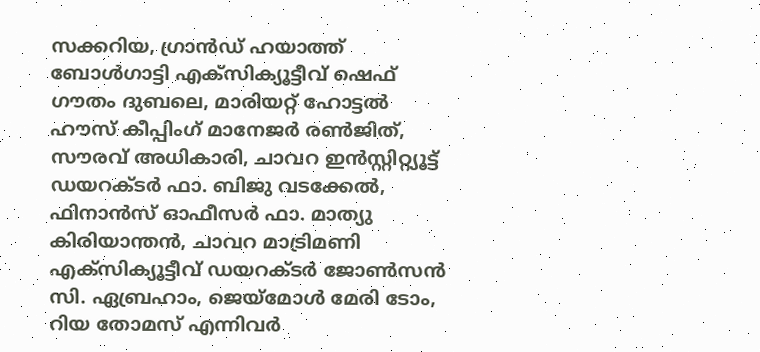സക്കറിയ, ഗ്രാൻഡ് ഹയാത്ത് ബോൾഗാട്ടി എക്സിക്യൂട്ടീവ് ഷെഫ് ഗൗതം ദുബലെ, മാരിയറ്റ് ഹോട്ടൽ ഹൗസ് കീപ്പിംഗ് മാനേജർ രൺജിത്, സൗരവ് അധികാരി, ചാവറ ഇൻസ്റ്റിറ്റ്യൂട്ട് ഡയറക്ടർ ഫാ. ബിജു വടക്കേൽ, ഫിനാൻസ് ഓഫീസർ ഫാ. മാത്യു കിരിയാന്തൻ, ചാവറ മാട്രിമണി എക്സിക്യൂട്ടീവ് ഡയറക്ടർ ജോൺസൻ സി. ഏബ്രഹാം, ജെയ്‌മോൾ മേരി ടോം, റിയ തോമസ് എന്നിവർ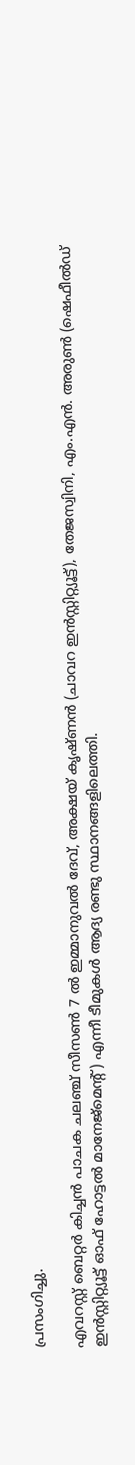പ്രസംഗിച്ചു.

എവറസ്റ്റ് ബെറ്റർ കിച്ചൻ പാചക ചലഞ്ച് സീസൺ 7 ൽ ഇമ്മാനുവൽ ദേവ്, അക്ഷയ് കൃഷ്ണൻ (ചാവറ ഇൻസ്റ്റിറ്റ്യൂട്ട്), തേജസ്വിനി, എം.എൻ. അരുൺ (ഷെഫീൽഡ് ഇൻസ്റ്റിറ്റ്യൂട്ട് ഓഫ് ഹോട്ടൽ മാനേജ്‌മെന്‍റ്) എന്നീ ടീമുകൾ ആദ്യ രണ്ടു സ്ഥാനങ്ങളിലെത്തി.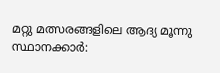മറ്റു മത്സരങ്ങളിലെ ആദ്യ മൂന്നു സ്ഥാനക്കാർ: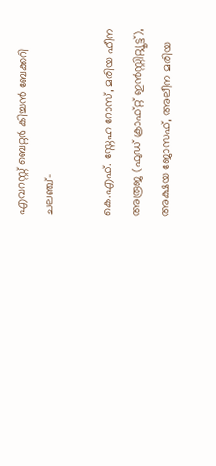എവറസ്റ്റ് ബെറ്റർ കിച്ചൻ ബേക്കറി ചലഞ്ച്-

കെ.എഫ്. സ്നേഹ റോസ്, മരിയ ഫീന അരൂജ (ഫുഡ് ക്രാഫ്റ്റ് ഇൻസ്റ്റിറ്റ്യൂട്ട്), അക്ഷയ ജോസഫ്, അലീന മരിയ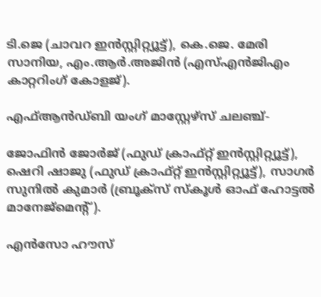ടി.ജെ (ചാവറ ഇൻസ്റ്റിറ്റ്യൂട്ട്), കെ.ജെ. മേരി സാനിയ, എം.ആർ.അജിൻ (എസ്എൻജിഎം കാറ്ററിംഗ് കോളജ്).

എഫ്ആൻഡ്ബി യംഗ് മാസ്റ്റേഴ്സ് ചലഞ്ച്-

ജോഫിൻ ജോർജ് (ഫുഡ് ക്രാഫ്റ്റ് ഇൻസ്റ്റിറ്റ്യൂട്ട്), ഷെറി ഷാജു (ഫുഡ് ക്രാഫ്റ്റ് ഇൻസ്റ്റിറ്റ്യൂട്ട്), സാഗർ സുനിൽ കുമാർ (ബ്രൂക്‌സ് സ്‌കൂൾ ഓഫ് ഹോട്ടൽ മാനേജ്‌മെന്‍റ്).

എൻസോ ഹൗസ്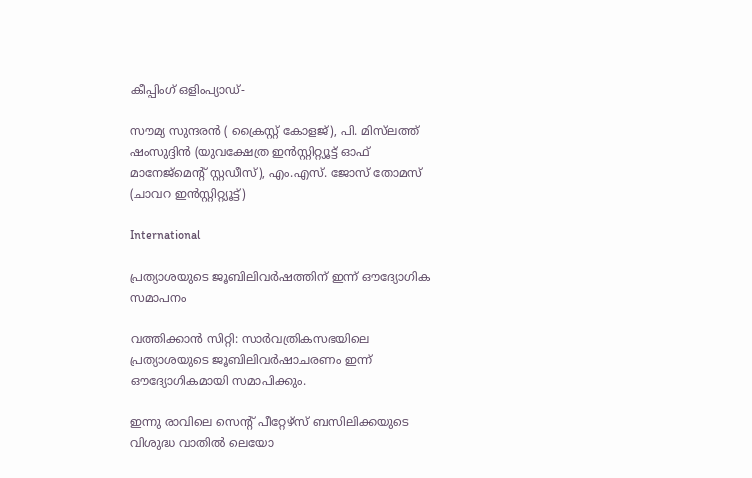കീപ്പിംഗ് ഒളിംപ്യാഡ്-

സൗമ്യ സുന്ദരൻ ( ക്രൈസ്റ്റ് കോളജ്), പി. മിസ്‌ലത്ത് ഷംസുദ്ദിൻ (യുവക്ഷേത്ര ഇൻസ്റ്റിറ്റ്യൂട്ട് ഓഫ് മാനേജ്‌മെന്‍റ് സ്റ്റഡീസ്), എം.എസ്. ജോസ് തോമസ് (ചാവറ ഇൻസ്റ്റിറ്റ്യൂട്ട്)

International

പ്രത്യാശയുടെ ജൂബിലിവർഷത്തിന് ഇന്ന് ഔദ്യോഗിക സമാപനം

വത്തിക്കാന്‍ സിറ്റി: സാർവത്രികസഭയിലെ പ്രത്യാശയുടെ ജൂബിലിവർഷാചരണം ഇന്ന് ഔദ്യോഗികമായി സമാപിക്കും.

ഇന്നു രാവിലെ സെന്‍റ് പീറ്റേഴ്സ് ബസിലിക്കയുടെ വിശുദ്ധ വാതില്‍ ലെയോ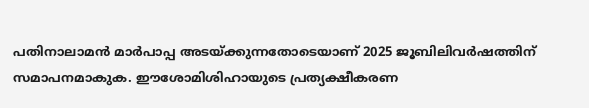പതിനാലാമൻ മാർപാപ്പ അടയ്ക്കുന്നതോടെയാണ് 2025 ജൂബിലിവര്‍ഷത്തിന് സമാപനമാകുക. ഈശോമിശിഹായുടെ പ്രത്യക്ഷീകരണ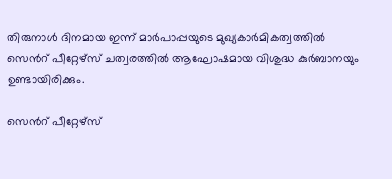തിരുനാള്‍ ദിനമായ ഇന്ന് മാർപാപ്പയുടെ മുഖ്യകാർമികത്വത്തിൽ സെന്‍റ് പീറ്റേഴ്സ് ചത്വരത്തിൽ ആഘോഷമായ വിശുദ്ധ കുർബാനയും ഉണ്ടായിരിക്കും.

സെന്‍റ് പീറ്റേഴ്സ്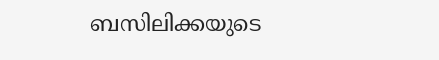ബസിലിക്കയുടെ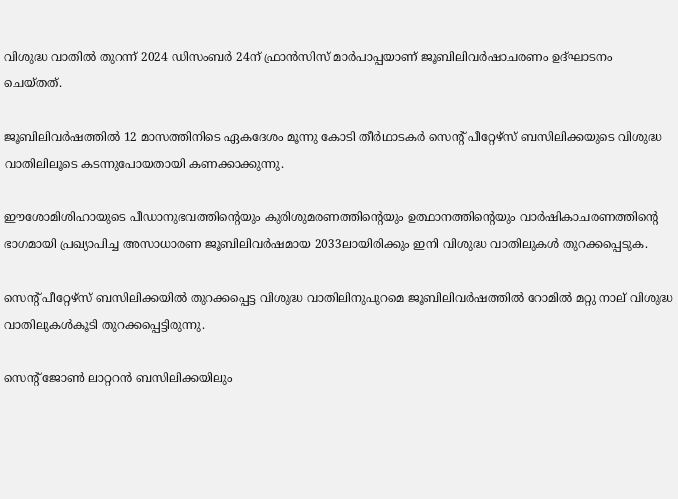വിശുദ്ധ വാതിൽ തുറന്ന് 2024 ഡിസംബര്‍ 24ന് ഫ്രാന്‍സിസ് മാര്‍പാപ്പയാണ് ജൂബിലിവർഷാചരണം ഉദ്ഘാടനം ചെയ്തത്.

ജൂബിലിവര്‍ഷത്തിൽ 12 മാസത്തിനിടെ ഏകദേശം മൂന്നു കോടി തീര്‍ഥാടകർ സെന്‍റ് പീറ്റേഴ്സ് ബസിലിക്കയുടെ വിശുദ്ധ വാതിലിലൂടെ കടന്നുപോയതായി കണക്കാക്കുന്നു.

ഈശോമിശിഹായുടെ പീഡാനുഭവത്തിന്‍റെയും കുരിശുമരണത്തിന്‍റെയും ഉത്ഥാനത്തിന്‍റെയും വാർഷികാചരണത്തിന്‍റെ ഭാഗമായി പ്രഖ്യാപിച്ച അസാധാരണ ജൂബിലിവർഷമായ 2033ലായിരിക്കും ഇനി വിശുദ്ധ വാതിലുകൾ തുറക്കപ്പെടുക.

സെന്‍റ് പീറ്റേഴ്‌സ് ബസിലിക്കയിൽ തുറക്കപ്പെട്ട വിശുദ്ധ വാതിലിനുപുറമെ ജൂബിലിവർഷത്തിൽ റോമിൽ മറ്റു നാല് വിശുദ്ധ വാതിലുകൾകൂടി തുറക്കപ്പെട്ടിരുന്നു.

സെന്‍റ് ജോൺ ലാറ്ററൻ ബസിലിക്കയിലും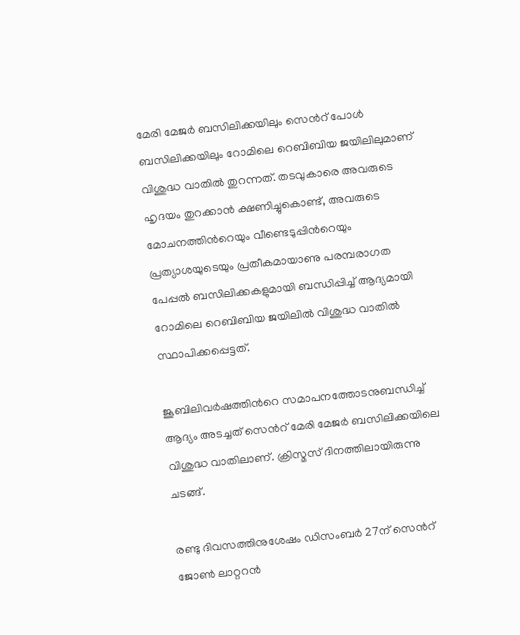മേരി മേജർ ബസിലിക്കയിലും സെന്‍റ് പോൾ ബസിലിക്കയിലും റോമിലെ റെബിബിയ ജയിലിലുമാണ് വിശുദ്ധ വാതിൽ തുറന്നത്. തടവുകാരെ അവരുടെ ഹൃദയം തുറക്കാൻ ക്ഷണിച്ചുകൊണ്ട്, അവരുടെ മോചനത്തിന്‍റെയും വീണ്ടെടുപ്പിന്‍റെയും പ്രത്യാശയുടെയും പ്രതീകമായാണു പരമ്പരാഗത പേപ്പൽ ബസിലിക്കകളുമായി ബന്ധിപ്പിച്ച് ആദ്യമായി റോമിലെ റെബിബിയ ജയിലിൽ വിശുദ്ധ വാതിൽ സ്ഥാപിക്കപ്പെട്ടത്.

ജൂബിലിവര്‍ഷത്തിന്‍റെ സമാപനത്തോടനുബന്ധിച്ച് ആദ്യം അടച്ചത് സെന്‍റ് മേരി മേജര്‍ ബസിലിക്കയിലെ വിശുദ്ധ വാതിലാണ്. ക്രിസ്മസ് ദിനത്തിലായിരുന്നു ചടങ്ങ്.

രണ്ടു ദിവസത്തിനുശേഷം ഡിസംബര്‍ 27ന് സെന്‍റ് ജോണ്‍ ലാറ്ററന്‍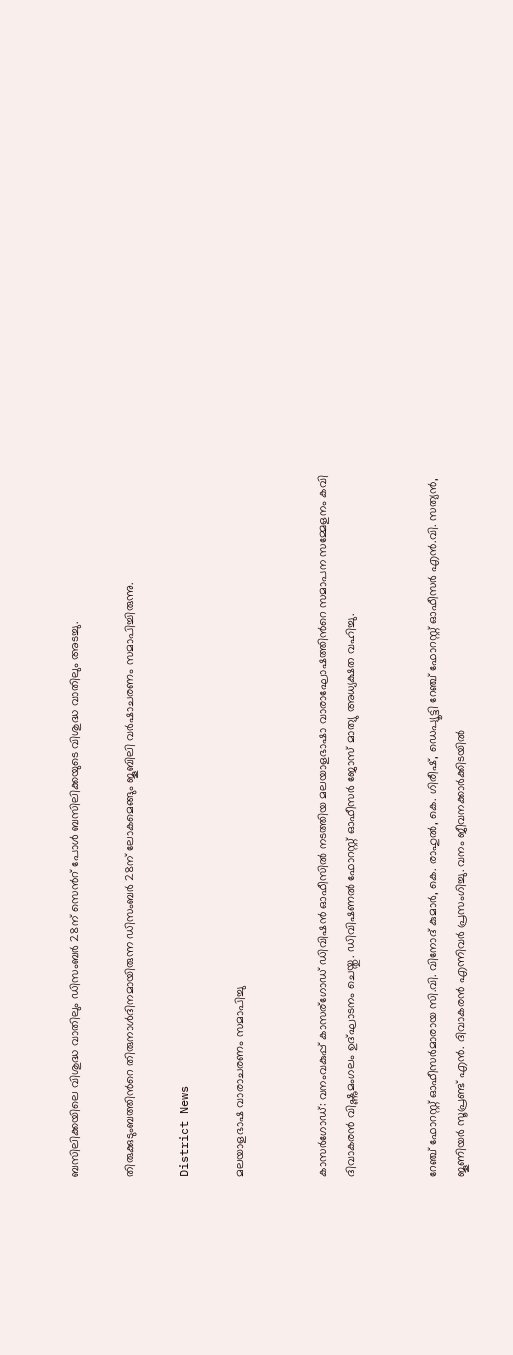ബസിലിക്കയിലെ വിശുദ്ധ വാതിലും ഡിസംബര്‍ 28ന് സെന്‍റ് പോള്‍ ബസിലിക്കയുടെ വിശുദ്ധ വാതിലും അടച്ചു.

തിരുക്കുടുംബത്തിന്‍റെ തിരുനാൾദിനമായിരുന്ന ഡിസംബർ 28ന് ലോകമെങ്ങും ജൂബിലി വർഷാചരണം സമാപിച്ചിരുന്നു.

District News

മലയാളഭാഷ വാരാചരണം സമാപിച്ചു


കാസര്‍ഗോഡ്: വനംവകുപ്പ് കാസര്ഗോഡ് ഡിവിഷന്‍ ഓഫീസില്‍ നടത്തിയ മലയാളഭാഷാ വാരാഘോഷത്തിന്‍റെ സമാപന സമ്മേളനം കവി ദിവാകരൻ വിഷ്ണുമംഗലം ഉദ്ഘാടനം ചെയ്തു. ഡിവിഷണൽ ഫോറസ്റ്റ് ഓഫീസർ ജോസ് മാത്യു അധ്യക്ഷത വഹിച്ചു.


റേഞ്ച് ഫോറസ്റ്റ് ഓഫീസർമാരായ സി.വി. വിനോദ് കുമാർ, കെ. രാഹുൽ, കെ. ഗിരീഷ്, ഡെപ്യൂട്ടി റേഞ്ച് ഫോറസ്റ്റ് ഓഫീസർ എൻ.വി. സത്യൻ, ജൂണിയർ സൂപ്രണ്ട് എൻ. ദിവാകരൻ എന്നിവർ പ്രസംഗിച്ചു. വനം ജീവനക്കാർക്കിടയിൽ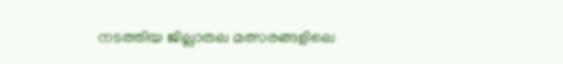നടത്തിയ ജില്ലാതല മത്സരങ്ങളിലെ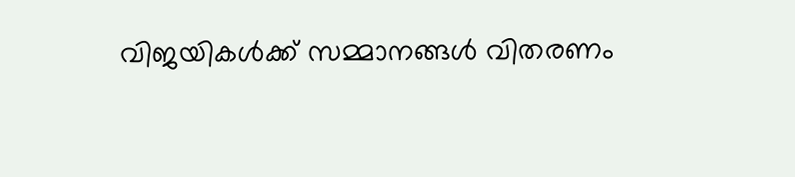വിജയികള്‍ക്ക് സമ്മാനങ്ങള്‍ വിതരണം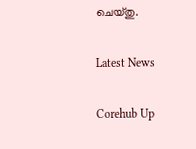ചെയ്തു.

Latest News

Corehub Up